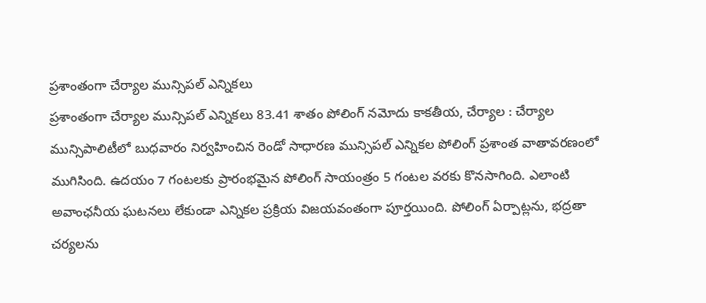ప్రశాంతంగా చేర్యాల మున్సిపల్ ఎన్నికలు
ప్రశాంతంగా చేర్యాల మున్సిపల్ ఎన్నికలు 83.41 శాతం పోలింగ్ నమోదు కాకతీయ, చేర్యాల : చేర్యాల మున్సిపాలిటీలో బుధవారం నిర్వహించిన రెండో సాధారణ మున్సిపల్ ఎన్నికల పోలింగ్ ప్రశాంత వాతావరణంలో ముగిసింది. ఉదయం 7 గంటలకు ప్రారంభమైన పోలింగ్ సాయంత్రం 5 గంటల వరకు కొనసాగింది. ఎలాంటి అవాంఛనీయ ఘటనలు లేకుండా ఎన్నికల ప్రక్రియ విజయవంతంగా పూర్తయింది. పోలింగ్ ఏర్పాట్లను, భద్రతా చర్యలను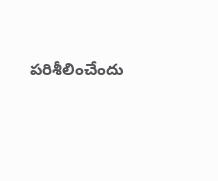పరిశీలించేందు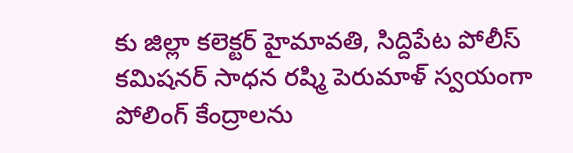కు జిల్లా కలెక్టర్ హైమావతి, సిద్దిపేట పోలీస్ కమిషనర్ సాధన రష్మి పెరుమాళ్ స్వయంగా పోలింగ్ కేంద్రాలను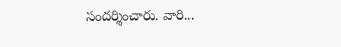సందర్శించారు. వారి...